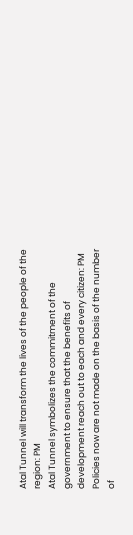Atal Tunnel will transform the lives of the people of the region: PM
Atal Tunnel symbolizes the commitment of the government to ensure that the benefits of development reach out to each and every citizen: PM
Policies now are not made on the basis of the number of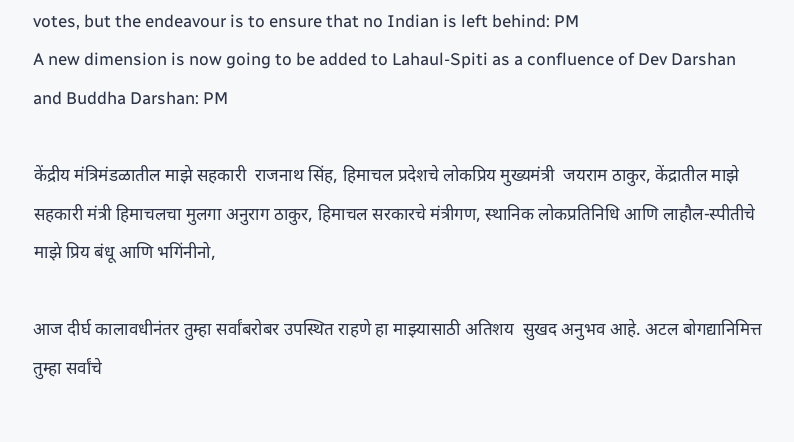votes, but the endeavour is to ensure that no Indian is left behind: PM
A new dimension is now going to be added to Lahaul-Spiti as a confluence of Dev Darshan and Buddha Darshan: PM

केंद्रीय मंत्रिमंडळातील माझे सहकारी  राजनाथ सिंह, हिमाचल प्रदेशचे लोकप्रिय मुख्‍यमंत्री  जयराम ठाकुर, केंद्रातील माझे सहकारी मंत्री हिमाचलचा मुलगा अनुराग ठाकुर, हिमाचल सरकारचे मंत्रीगण, स्‍थानिक लोकप्रतिनिधि आणि लाहौल-स्पीतीचे माझे प्रिय बंधू आणि भगिंनीनो,

आज दीर्घ कालावधीनंतर तुम्हा सर्वांबरोबर उपस्थित राहणे हा माझ्यासाठी अतिशय  सुखद अनुभव आहे. अटल बोगद्यानिमित्त तुम्हा सर्वांचे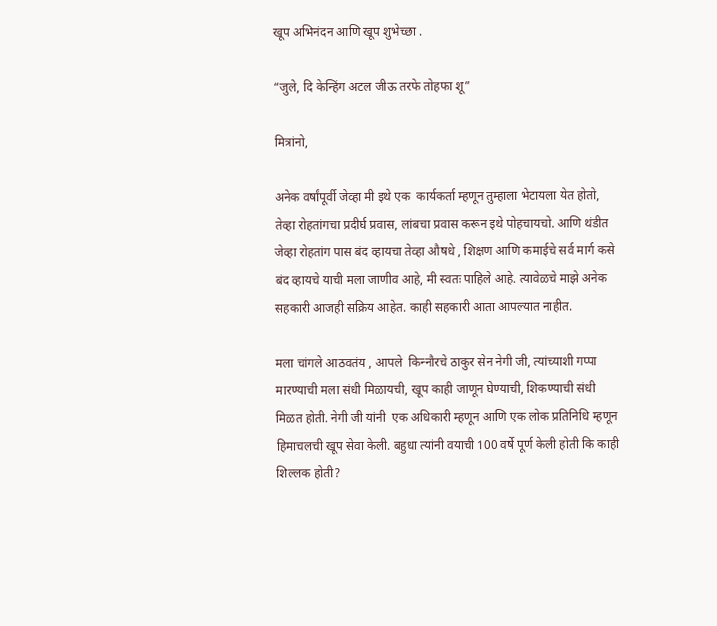खूप अभिनंदन आणि खूप शुभेच्छा .

“जुले, दि केन्हिंग अटल जीऊ तरफे तोहफा शू”

मित्रांनो,

अनेक वर्षांपूर्वी जेव्हा मी इथे एक  कार्यकर्ता म्हणून तुम्हाला भेटायला येत होतो, तेव्हा रोहतांगचा प्रदीर्घ प्रवास, लांबचा प्रवास करून इथे पोहचायचो. आणि थंडीत जेव्हा रोहतांग पास बंद व्हायचा तेव्हा औषधे , शिक्षण आणि कमाईचे सर्व मार्ग कसे बंद व्हायचे याची मला जाणीव आहे, मी स्वतः पाहिले आहे. त्यावेळचे माझे अनेक सहकारी आजही सक्रिय आहेत. काही सहकारी आता आपल्यात नाहीत.

मला चांगले आठवतंय , आपले  किन्‍नौरचे ठाकुर सेन नेगी जी, त्यांच्याशी गप्पा मारण्याची मला संधी मिळायची, खूप काही जाणून घेण्याची, शिकण्याची संधी मिळत होती. नेगी जी यांनी  एक अधिकारी म्हणून आणि एक लोक प्रतिनिधि म्हणून  हिमाचलची खूप सेवा केली. बहुधा त्यांनी वयाची 100 वर्षे पूर्ण केली होती कि काही शिल्लक होती?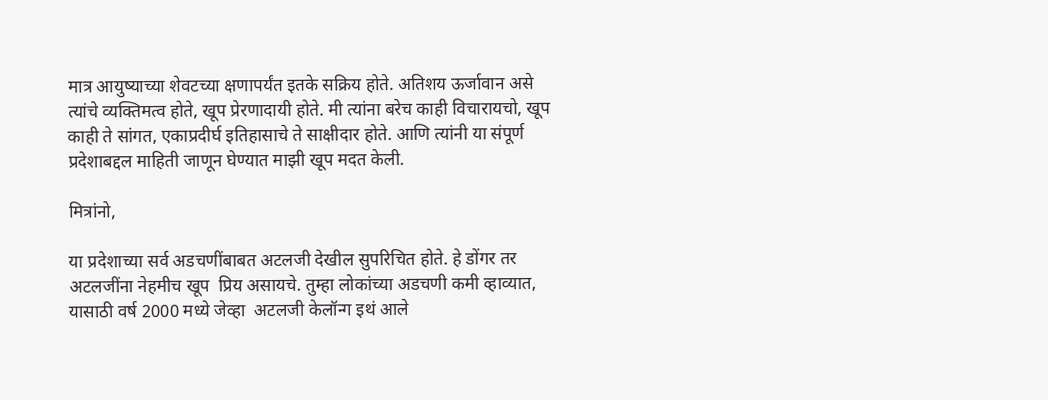मात्र आयुष्याच्या शेवटच्या क्षणापर्यंत इतके सक्रिय होते. अतिशय ऊर्जावान असे त्यांचे व्यक्तिमत्व होते, खूप प्रेरणादायी होते. मी त्यांना बरेच काही विचारायचो, खूप काही ते सांगत, एकाप्रदीर्घ इतिहासाचे ते साक्षीदार होते. आणि त्यांनी या संपूर्ण प्रदेशाबद्दल माहिती जाणून घेण्यात माझी खूप मदत केली.

मित्रांनो,

या प्रदेशाच्या सर्व अडचणींबाबत अटलजी देखील सुपरिचित होते. हे डोंगर तर अटलजींना नेहमीच खूप  प्रिय असायचे. तुम्हा लोकांच्या अडचणी कमी व्हाव्यात, यासाठी वर्ष 2000 मध्ये जेव्हा  अटलजी केलॉन्‍ग इथं आले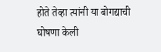होते तेव्हा त्यांनी या बोगद्याची घोषणा केली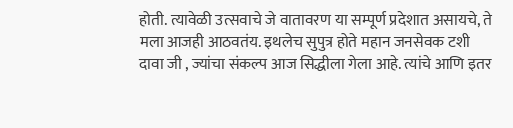होती. त्यावेळी उत्सवाचे जे वातावरण या सम्पूर्ण प्रदेशात असायचे, ते मला आजही आठवतंय. इथलेच सुपुत्र होते महान जनसेवक टशी दावा जी , ज्यांचा संकल्प आज सिद्धीला गेला आहे. त्यांचे आणि इतर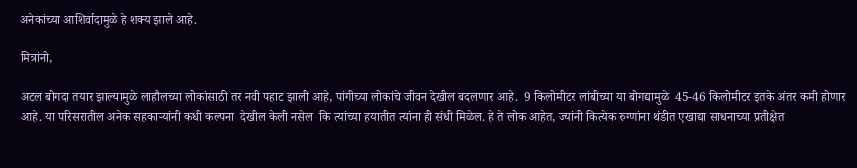अनेकांच्या आशिर्वादामुळे हे शक्य झाले आहे.

मित्रांनो,

अटल बोगदा तयार झाल्यामुळे लाहौलच्या लोकांसाठी तर नवी पहाट झाली आहे, पांगीच्या लोकांचे जीवन देखील बदलणार आहे.  9 किलोमीटर लांबीच्या या बोगद्यामुळे  45-46 कि‍लोमीटर इतके अंतर कमी होणार आहे. या परिसरातील अनेक सहकाऱ्यांनी कधी कल्पना  देखील केली नसेल  कि त्यांच्या हयातीत त्यांना ही संधी मिळेल. हे ते लोक आहेत, ज्यांनी कित्येक रुग्णांना थंडीत एखाद्या साधनाच्या प्रतीक्षेत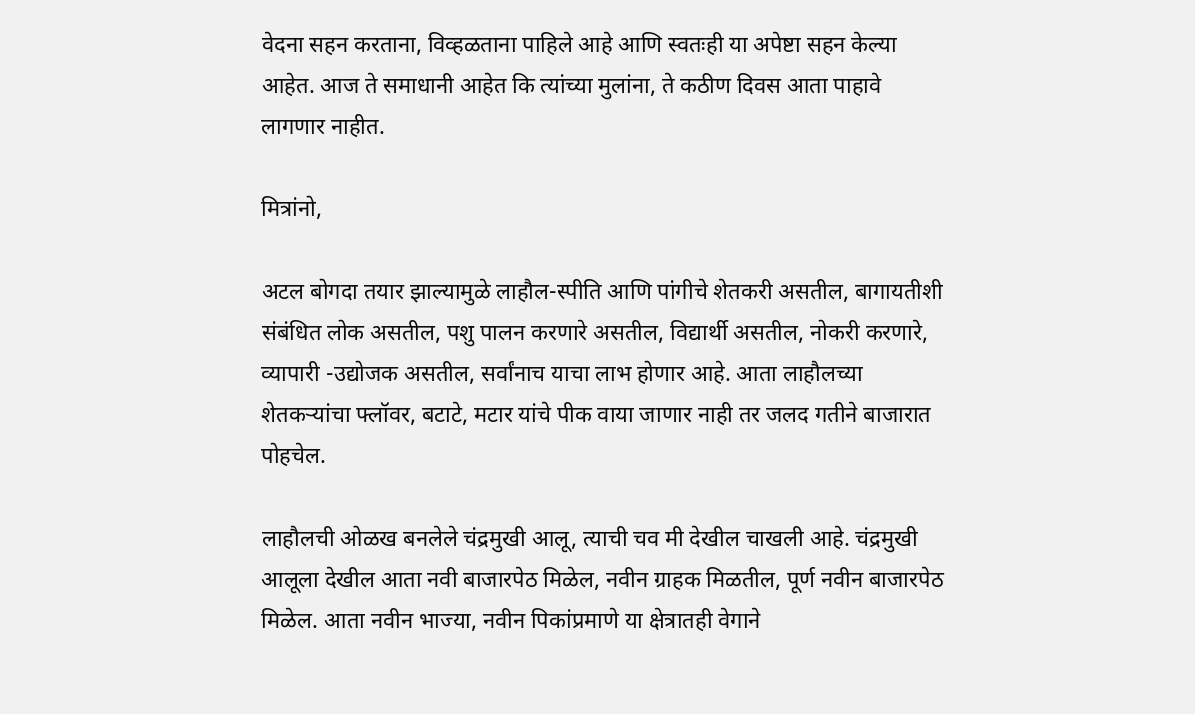वेदना सहन करताना, विव्हळताना पाहिले आहे आणि स्वतःही या अपेष्टा सहन केल्या आहेत. आज ते समाधानी आहेत कि त्यांच्या मुलांना, ते कठीण दिवस आता पाहावे लागणार नाहीत.

मित्रांनो,

अटल बोगदा तयार झाल्यामुळे लाहौल-स्पीति आणि पांगीचे शेतकरी असतील, बागायतीशी संबंधित लोक असतील, पशु पालन करणारे असतील, विद्यार्थी असतील, नोकरी करणारे, व्यापारी -उद्योजक असतील, सर्वांनाच याचा लाभ होणार आहे. आता लाहौलच्या शेतकऱ्यांचा फ्लॉवर, बटाटे, मटार यांचे पीक वाया जाणार नाही तर जलद गतीने बाजारात पोहचेल.

लाहौलची ओळख बनलेले चंद्रमुखी आलू, त्याची चव मी देखील चाखली आहे. चंद्रमुखी आलूला देखील आता नवी बाजारपेठ मिळेल, नवीन ग्राहक मिळतील, पूर्ण नवीन बाजारपेठ मिळेल. आता नवीन भाज्या, नवीन पिकांप्रमाणे या क्षेत्रातही वेगाने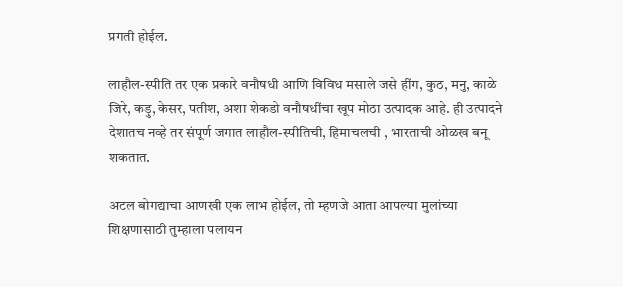प्रगती होईल.

लाहौल-स्पीति तर एक प्रकारे वनौषधी आणि विविध मसाले जसे हींग, कुठ, मनु, काळे जिरे, कड़ु, केसर, पतीश, अशा शेकडो वनौषधींचा खूप मोठा उत्पादक आहे. ही उत्पादने देशातच नव्हे तर संपूर्ण जगात लाहौल-स्पीतिची, हिमाचलची , भारताची ओळख बनू शकतात.

अटल बोगद्याचा आणखी एक लाभ होईल, तो म्हणजे आता आपल्या मुलांच्या शिक्षणासाठी तुम्हाला पलायन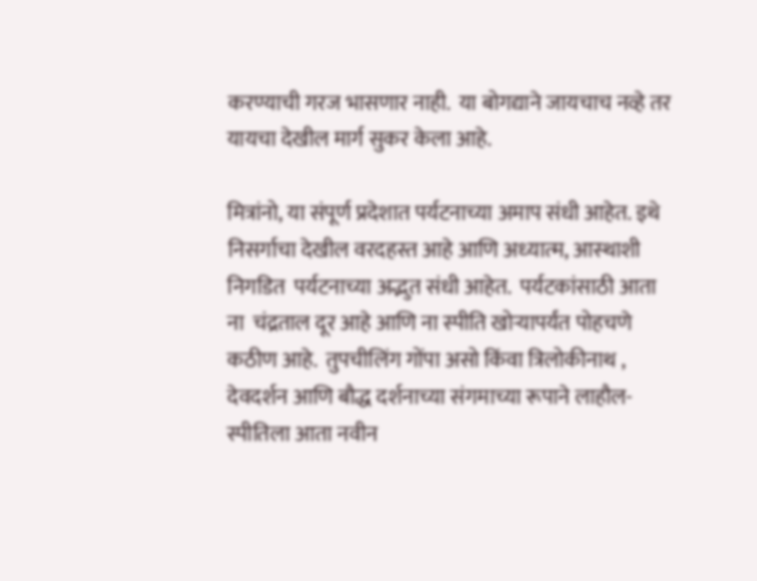करण्याची गरज भासणार नाही.  या बोगद्याने जायचाच नव्हे तर यायचा देखील मार्ग सुकर केला आहे.

मित्रांनो, या संपूर्ण प्रदेशात पर्यटनाच्या अमाप संधी आहेत. इथे निसर्गाचा देखील वरदहस्त आहे आणि अध्‍यात्‍म, आस्‍थाशी निगडित  पर्यटनाच्या अद्भुत संधी आहेत.  पर्यटकांसाठी आता ना  चंद्रताल दूर आहे आणि ना स्‍पीति खोऱ्यापर्यंत पोहचणे कठीण आहे.  तुपचीलिंग गोंपा असो किंवा त्रिलोकीनाथ ,  देवदर्शन आणि बौद्ध दर्शनाच्या संगमाच्या रूपाने लाहौल-स्पीतिला आता नवीन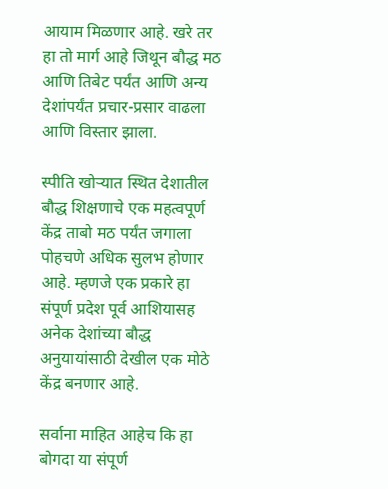आयाम मिळणार आहे. खरे तर हा तो मार्ग आहे जिथून बौद्ध मठ आणि तिबेट पर्यंत आणि अन्य देशांपर्यंत प्रचार-प्रसार वाढला आणि विस्‍तार झाला.

स्पीति खोऱ्यात स्थित देशातील बौद्ध शिक्षणाचे एक महत्वपूर्ण  केंद्र ताबो मठ पर्यंत जगाला पोहचणे अधिक सुलभ होणार आहे. म्हणजे एक प्रकारे हा संपूर्ण प्रदेश पूर्व आशियासह अनेक देशांच्या बौद्ध अनुयायांसाठी देखील एक मोठे केंद्र बनणार आहे.

सर्वाना माहित आहेच कि हा बोगदा या संपूर्ण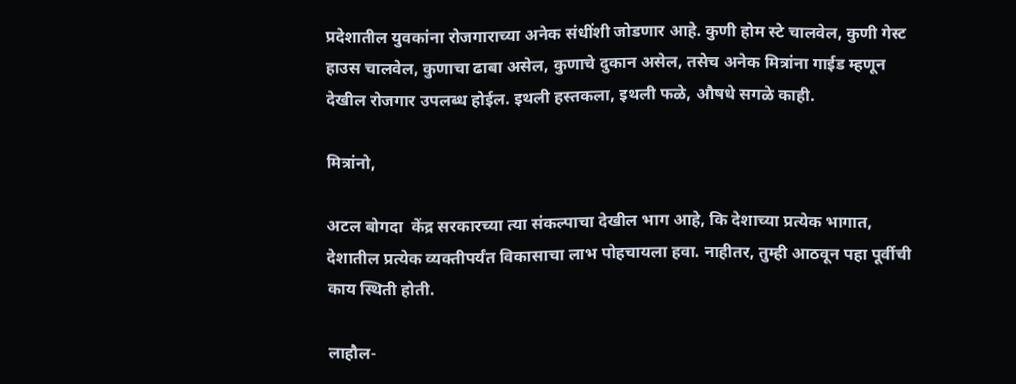प्रदेशातील युवकांना रोजगाराच्या अनेक संधींशी जोडणार आहे. कुणी होम स्टे चालवेल, कुणी गेस्ट हाउस चालवेल, कुणाचा ढाबा असेल, कुणाचे दुकान असेल, तसेच अनेक मित्रांना गाईड म्हणून देखील रोजगार उपलब्ध होईल. इथली हस्तकला, इथली फळे, औषधे सगळे काही.

मित्रांनो,

अटल बोगदा  केंद्र सरकारच्या त्या संकल्पाचा देखील भाग आहे, कि देशाच्या प्रत्येक भागात, देशातील प्रत्येक व्यक्तीपर्यंत विकासाचा लाभ पोहचायला हवा. नाहीतर, तुम्ही आठवून पहा पूर्वीची काय स्थिती होती.

लाहौल-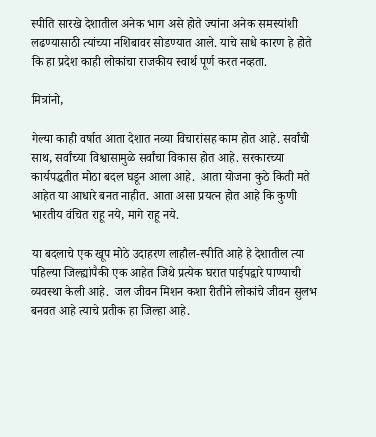स्पीति सारखे देशातील अनेक भाग असे होते ज्यांना अनेक समस्यांशी लढण्यासाठी त्यांच्या नशिबावर सोडण्यात आले. याचे साधे कारण हे होते कि हा प्रदेश काही लोकांचा राजकीय स्वार्थ पूर्ण करत नव्हता.

मित्रांनो,

गेल्या काही वर्षात आता देशात नव्या विचारांसह काम होत आहे. सर्वांची साथ, सर्वांच्या विश्वासामुळे सर्वांचा विकास होत आहे. सरकारच्या कार्यपद्धतीत मोठा बदल घडून आला आहे.  आता योजना कुठे किती मते आहेत या आधारे बनत नाहीत. आता असा प्रयत्न होत आहे कि कुणी भारतीय वंचित राहू नये, मागे राहू नये.

या बदलाचे एक खूप मोठे उदाहरण लाहौल-स्पीति आहे हे देशातील त्या पहिल्या जिल्ह्यांपैकी एक आहेत जिथे प्रत्येक घरात पाईपद्वारे पाण्याची व्यवस्था केली आहे.  जल जीवन मिशन कशा रीतीने लोकांचे जीवन सुलभ बनवत आहे त्याचे प्रतीक हा जिल्हा आहे.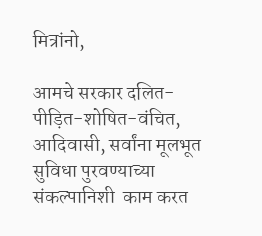मित्रांनो,

आमचे सरकार दलित-पीड़ित-शोषित-वंचित, आदिवासी, सर्वांना मूलभूत सुविधा पुरवण्याच्या संकल्पानिशी  काम करत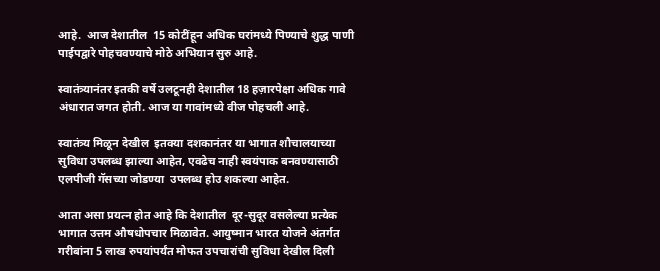आहे.  आज देशातील  15 कोटींहून अधिक घरांमध्ये पिण्याचे शुद्ध पाणी पाईपद्वारे पोहचवण्याचे मोठे अभियान सुरु आहे.

स्वातंत्र्यानंतर इतकी वर्षे उलटूनही देशातील 18 हज़ारपेक्षा अधिक गावे अंधारात जगत होती. आज या गावांमध्ये वीज पोहचली आहे.

स्वातंत्र्य मिळून देखील  इतक्या दशकानंतर या भागात शौचालयाच्या सुविधा उपलब्ध झाल्या आहेत, एवढेच नाही स्वयंपाक बनवण्यासाठी एलपीजी गॅसच्या जोडण्या  उपलब्ध होउ शकल्या आहेत.

आता असा प्रयत्न होत आहे कि देशातील  दूर-सुदूर वसलेल्या प्रत्येक भागात उत्तम औषधोपचार मिळावेत. आयुष्मान भारत योजने अंतर्गत गरीबांना 5 लाख रुपयांपर्यंत मोफत उपचारांची सुविधा देखील दिली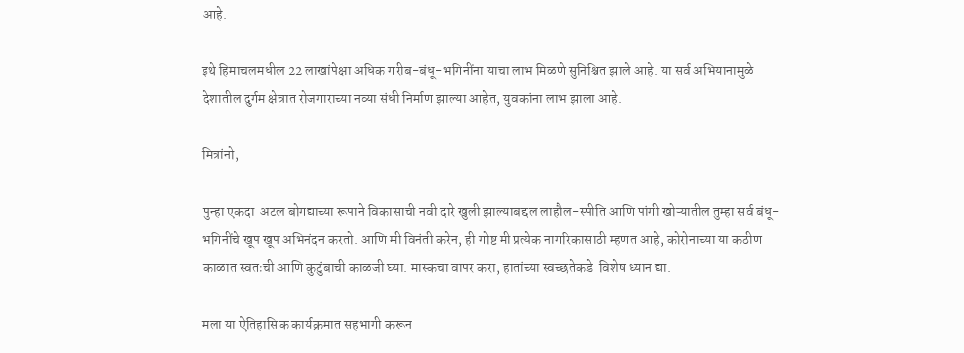आहे.

इथे हिमाचलमधील 22 लाखांपेक्षा अधिक गरीब-बंधू-भगिनींना याचा लाभ मिळणे सुनिश्चित झाले आहे. या सर्व अभियानामुळे देशातील दुर्गम क्षेत्रात रोजगाराच्या नव्या संधी निर्माण झाल्या आहेत, युवकांना लाभ झाला आहे.

मित्रांनो,

पुन्हा एकदा  अटल बोगद्याच्या रूपाने विकासाची नवी दारे खुली झाल्याबद्दल लाहौल-स्पीति आणि पांगी खोऱ्यातील तुम्हा सर्व बंधू-भगिनींचे खूप खूप अभिनंदन करतो. आणि मी विनंती करेन, ही गोष्ट मी प्रत्येक नागरिकासाठी म्हणत आहे, कोरोनाच्या या कठीण काळात स्वतःची आणि कुटुंबाची काळजी घ्या. मास्कचा वापर करा, हातांच्या स्वच्छतेकडे  विशेष ध्यान द्या.

मला या ऐतिहासिक कार्यक्रमात सहभागी करून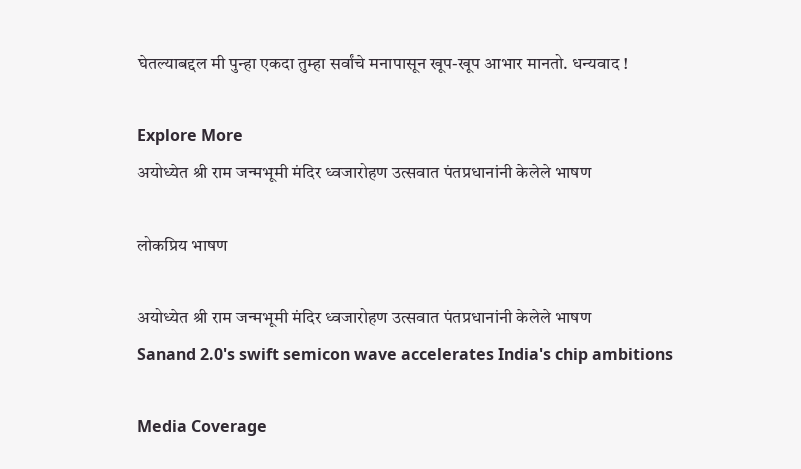घेतल्याबद्दल मी पुन्हा एकदा तुम्हा सर्वांचे मनापासून खूप-खूप आभार मानतो. धन्यवाद !

Explore More
अयोध्येत श्री राम जन्मभूमी मंदिर ध्वजारोहण उत्सवात पंतप्रधानांनी केलेले भाषण

लोकप्रिय भाषण

अयोध्येत श्री राम जन्मभूमी मंदिर ध्वजारोहण उत्सवात पंतप्रधानांनी केलेले भाषण
Sanand 2.0's swift semicon wave accelerates India's chip ambitions

Media Coverage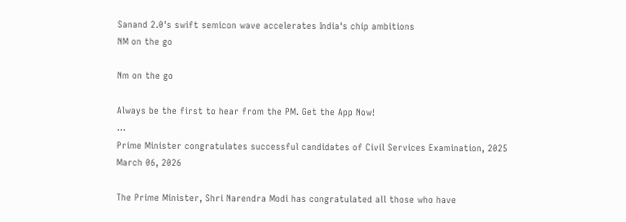Sanand 2.0's swift semicon wave accelerates India's chip ambitions
NM on the go

Nm on the go

Always be the first to hear from the PM. Get the App Now!
...
Prime Minister congratulates successful candidates of Civil Services Examination, 2025
March 06, 2026

The Prime Minister, Shri Narendra Modi has congratulated all those who have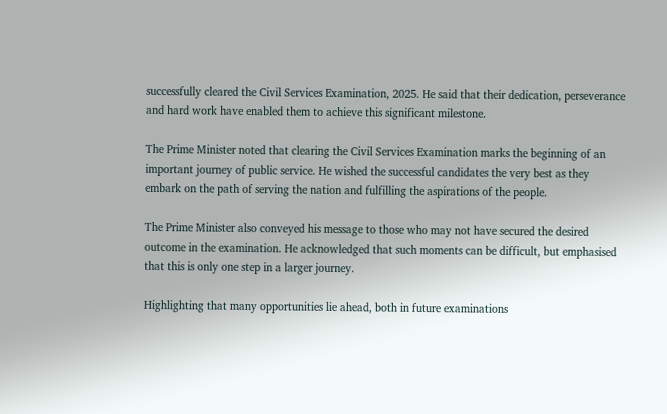successfully cleared the Civil Services Examination, 2025. He said that their dedication, perseverance and hard work have enabled them to achieve this significant milestone.

The Prime Minister noted that clearing the Civil Services Examination marks the beginning of an important journey of public service. He wished the successful candidates the very best as they embark on the path of serving the nation and fulfilling the aspirations of the people.

The Prime Minister also conveyed his message to those who may not have secured the desired outcome in the examination. He acknowledged that such moments can be difficult, but emphasised that this is only one step in a larger journey.

Highlighting that many opportunities lie ahead, both in future examinations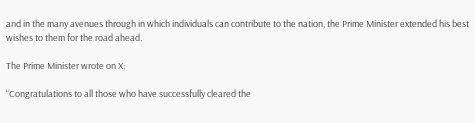and in the many avenues through in which individuals can contribute to the nation, the Prime Minister extended his best wishes to them for the road ahead.

The Prime Minister wrote on X;

“Congratulations to all those who have successfully cleared the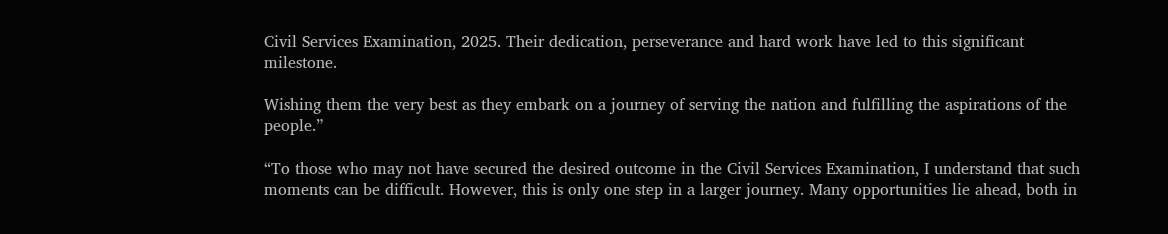Civil Services Examination, 2025. Their dedication, perseverance and hard work have led to this significant milestone.

Wishing them the very best as they embark on a journey of serving the nation and fulfilling the aspirations of the people.”

“To those who may not have secured the desired outcome in the Civil Services Examination, I understand that such moments can be difficult. However, this is only one step in a larger journey. Many opportunities lie ahead, both in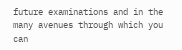future examinations and in the many avenues through which you can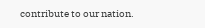contribute to our nation.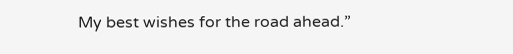My best wishes for the road ahead.”